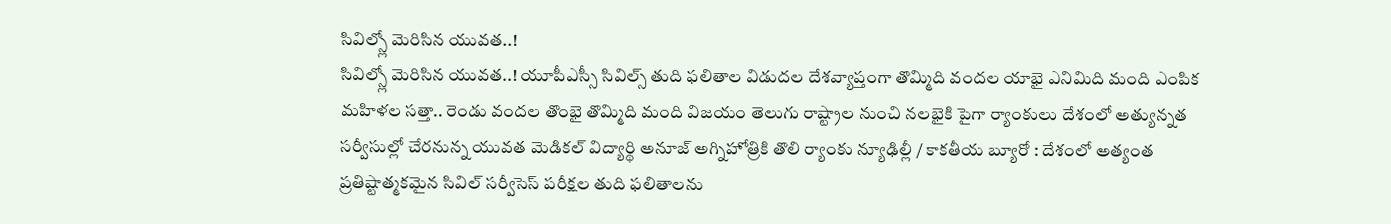సివిల్స్లో మెరిసిన యువత..!
సివిల్స్లో మెరిసిన యువత..! యూపీఎస్సీ సివిల్స్ తుది ఫలితాల విడుదల దేశవ్యాప్తంగా తొమ్మిది వందల యాభై ఎనిమిది మంది ఎంపిక మహిళల సత్తా.. రెండు వందల తొంభై తొమ్మిది మంది విజయం తెలుగు రాష్ట్రాల నుంచి నలభైకి పైగా ర్యాంకులు దేశంలో అత్యున్నత సర్వీసుల్లో చేరనున్న యువత మెడికల్ విద్యార్థి అనూజ్ అగ్నిహోత్రికి తొలి ర్యాంకు న్యూఢిల్లీ / కాకతీయ బ్యూరో : దేశంలో అత్యంత ప్రతిష్టాత్మకమైన సివిల్ సర్వీసెస్ పరీక్షల తుది ఫలితాలను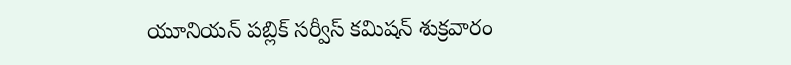యూనియన్ పబ్లిక్ సర్వీస్ కమిషన్ శుక్రవారం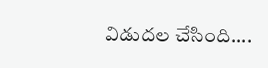విడుదల చేసింది....